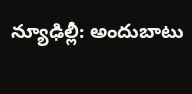న్యూఢిల్లీ: అందుబాటు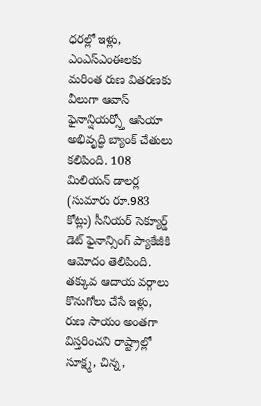ధరల్లో ఇళ్లు, ఎంఎస్ఎంఈలకు మరింత రుణ వితరణకు వీలుగా ఆవాస్ ఫైనాన్షియర్స్తో ఆసియా అభివృద్ధి బ్యాంక్ చేతులు కలిపింది. 108 మిలియన్ డాలర్ల (సుమారు రూ.983 కోట్లు) సీనియర్ సెక్యూర్డ్ డెట్ ఫైనాన్సింగ్ ప్యాకేజీకి ఆమోదం తెలిపింది.
తక్కువ ఆదాయ వర్గాలు కొనుగోలు చేసే ఇళ్లు, రుణ సాయం అంతగా విస్తరించని రాష్ట్రాల్లో సూక్ష్మ, చిన్న,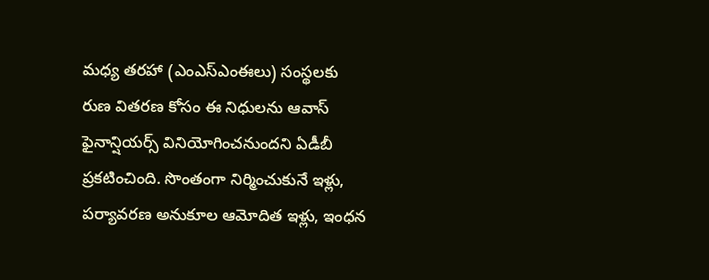మధ్య తరహా (ఎంఎస్ఎంఈలు) సంస్థలకు రుణ వితరణ కోసం ఈ నిధులను ఆవాస్ ఫైనాన్షియర్స్ వినియోగించనుందని ఏడీబీ ప్రకటించింది. సొంతంగా నిర్మించుకునే ఇళ్లు, పర్యావరణ అనుకూల ఆమోదిత ఇళ్లు, ఇంధన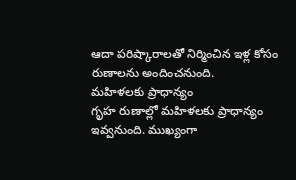ఆదా పరిష్కారాలతో నిర్మించిన ఇళ్ల కోసం రుణాలను అందించనుంది.
మహిళలకు ప్రాధాన్యం
గృహ రుణాల్లో మహిళలకు ప్రాధాన్యం ఇవ్వనుంది. ముఖ్యంగా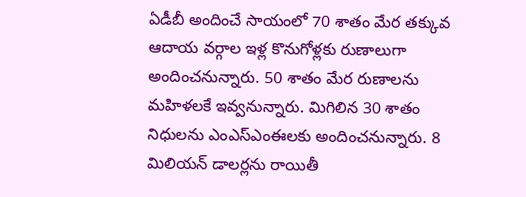ఏడీబీ అందించే సాయంలో 70 శాతం మేర తక్కువ ఆదాయ వర్గాల ఇళ్ల కొనుగోళ్లకు రుణాలుగా అందించనున్నారు. 50 శాతం మేర రుణాలను మహిళలకే ఇవ్వనున్నారు. మిగిలిన 30 శాతం నిధులను ఎంఎస్ఎంఈలకు అందించనున్నారు. 8 మిలియన్ డాలర్లను రాయితీ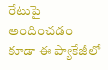రేటుపై అందించడం కూడా ఈ ప్యాకేజీలో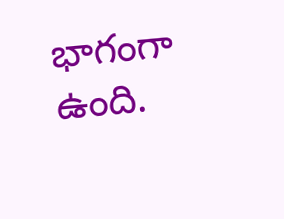భాగంగా ఉంది.